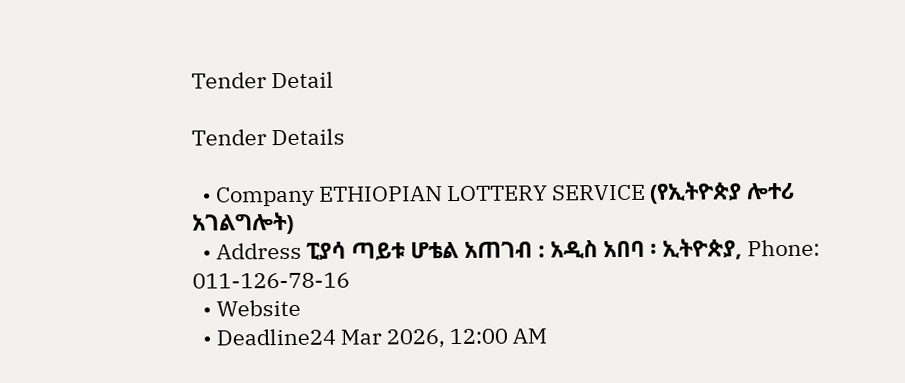Tender Detail

Tender Details

  • Company ETHIOPIAN LOTTERY SERVICE (የኢትዮጵያ ሎተሪ አገልግሎት)
  • Address ፒያሳ ጣይቱ ሆቴል አጠገብ : አዲስ አበባ ፡ ኢትዮጵያ, Phone: 011-126-78-16
  • Website
  • Deadline24 Mar 2026, 12:00 AM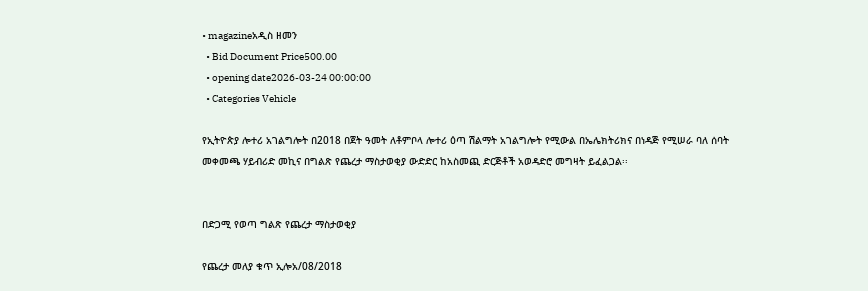• magazineአዲስ ዘመን
  • Bid Document Price500.00
  • opening date2026-03-24 00:00:00
  • Categories Vehicle

የኢትዮጵያ ሎተሪ አገልግሎት በ2018 በጀት ዓመት ለቶምቦላ ሎተሪ ዕጣ ሽልማት አገልግሎት የሚውል በኤሌክትሪክና በነዳጅ የሚሠራ ባለ ሰባት መቀመጫ ሃይብሪድ መኪና በግልጽ የጨረታ ማስታወቂያ ውድድር ከአስመጪ ድርጅቶች አወዳድሮ መግዛት ይፈልጋል፡፡


በድጋሚ የወጣ ግልጽ የጨረታ ማስታወቂያ

የጨረታ መለያ ቁጥ ኢሎአ/08/2018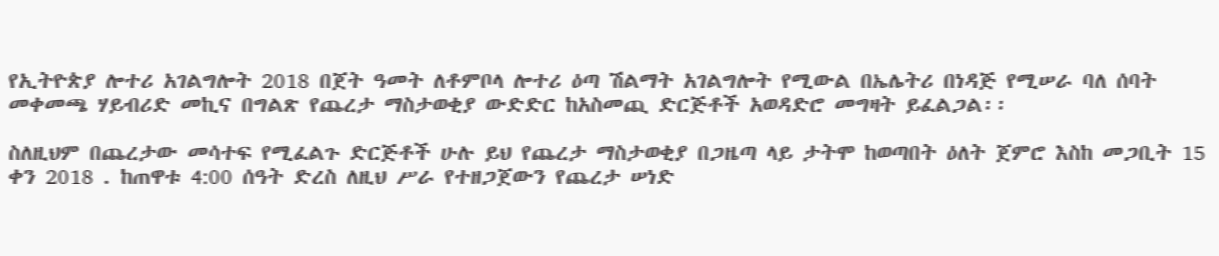የኢትዮጵያ ሎተሪ አገልግሎት 2018 በጀት ዓመት ለቶምቦላ ሎተሪ ዕጣ ሽልማት አገልግሎት የሚውል በኤሌትሪ በነዳጅ የሚሠራ ባለ ሰባት መቀመጫ ሃይብሪድ መኪና በግልጽ የጨረታ ማስታወቂያ ውድድር ከአስመጪ ድርጅቶች አወዳድሮ መግዛት ይፈልጋል፡፡

ስለዚህም በጨረታው መሳተፍ የሚፈልጉ ድርጅቶች ሁሉ ይህ የጨረታ ማስታወቂያ በጋዜጣ ላይ ታትሞ ከወጣበት ዕለት ጀምሮ እስከ መጋቢት 15 ቀን 2018 . ከጠዋቱ 4:00 ሰዓት ድረስ ለዚህ ሥራ የተዘጋጀውን የጨረታ ሠነድ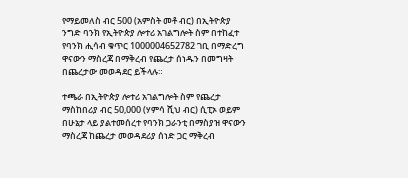የማይመለስ ብር 500 (አምስት መቶ ብር) በኢትዮጵያ ንግድ ባንክ የኢትዮጵያ ሎተሪ አገልግሎት ስም በተከፈተ የባንክ ሒሳብ ቁጥር 1000004652782 ገቢ በማድረግ ዋናውን ማስረጃ በማቅረብ የጨረታ ሰነዱን በመግዛት በጨረታው መወዳደር ይችላሉ።

ተጫራ በኢትዮጵያ ሎተሪ አገልግሎት ስም የጨረታ ማስከበሪያ ብር 50,000 (ሃምሳ ሺህ ብር) ሲፒኦ ወይም በሁኔታ ላይ ያልተመሰረተ የባንክ ጋራንቲ በማስያዝ ዋናውን ማስረጃ ከጨረታ መወዳደሪያ ሰነድ ጋር ማቅረብ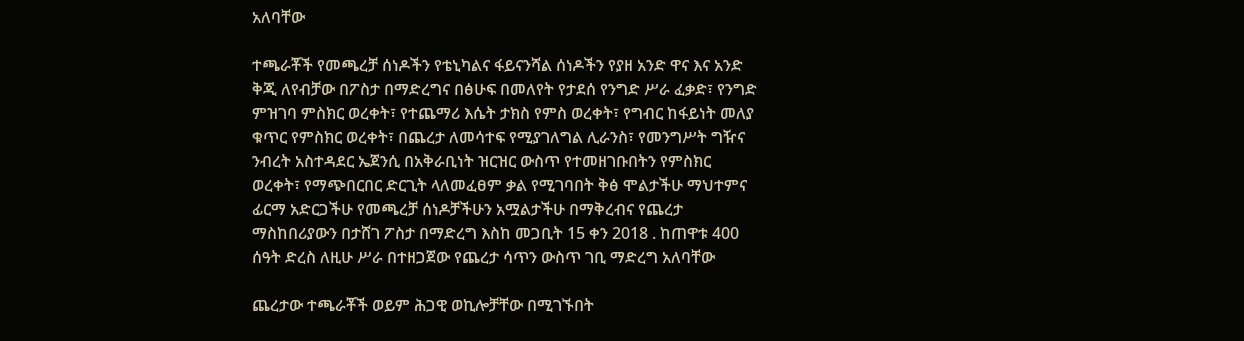አለባቸው

ተጫራቾች የመጫረቻ ሰነዶችን የቴኒካልና ፋይናንሻል ሰነዶችን የያዘ አንድ ዋና እና አንድ ቅጂ ለየብቻው በፖስታ በማድረግና በፅሁፍ በመለየት የታደሰ የንግድ ሥራ ፈቃድ፣ የንግድ ምዝገባ ምስክር ወረቀት፣ የተጨማሪ እሴት ታክስ የምስ ወረቀት፣ የግብር ከፋይነት መለያ ቁጥር የምስክር ወረቀት፣ በጨረታ ለመሳተፍ የሚያገለግል ሊራንስ፣ የመንግሥት ግዥና ንብረት አስተዳደር ኤጀንሲ በአቅራቢነት ዝርዝር ውስጥ የተመዘገቡበትን የምስክር ወረቀት፣ የማጭበርበር ድርጊት ላለመፈፀም ቃል የሚገባበት ቅፅ ሞልታችሁ ማህተምና ፊርማ አድርጋችሁ የመጫረቻ ሰነዶቻችሁን አሟልታችሁ በማቅረብና የጨረታ ማስከበሪያውን በታሸገ ፖስታ በማድረግ እስከ መጋቢት 15 ቀን 2018 . ከጠዋቱ 400 ሰዓት ድረስ ለዚሁ ሥራ በተዘጋጀው የጨረታ ሳጥን ውስጥ ገቢ ማድረግ አለባቸው

ጨረታው ተጫራቾች ወይም ሕጋዊ ወኪሎቻቸው በሚገኙበት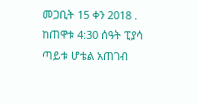መጋቢት 15 ቀን 2018 . ከጠዋቱ 4:30 ሰዓት ፒያሳ ጣይቱ ሆቴል አጠገብ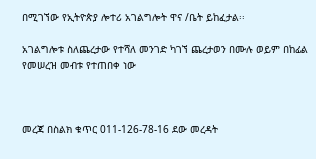በሚገኘው የኢትዮጵያ ሎተሪ አገልግሎት ዋና /ቤት ይከፈታል፡፡

አገልግሎቱ ስለጨረታው የተሻለ መንገድ ካገኘ ጨረታወን በሙሉ ወይም በከፊል የመሠረዝ መብቱ የተጠበቀ ነው



መረጃ በስልክ ቁጥር 011-126-78-16 ደው መረዳት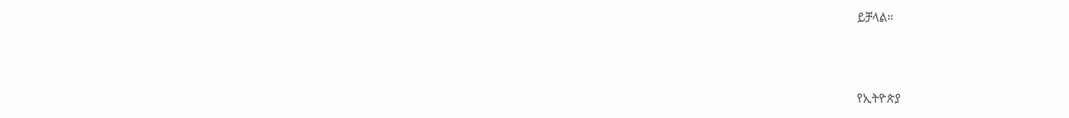ይቻላል፡፡



የኢትዮጵያ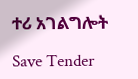ተሪ አገልግሎት

Save Tender